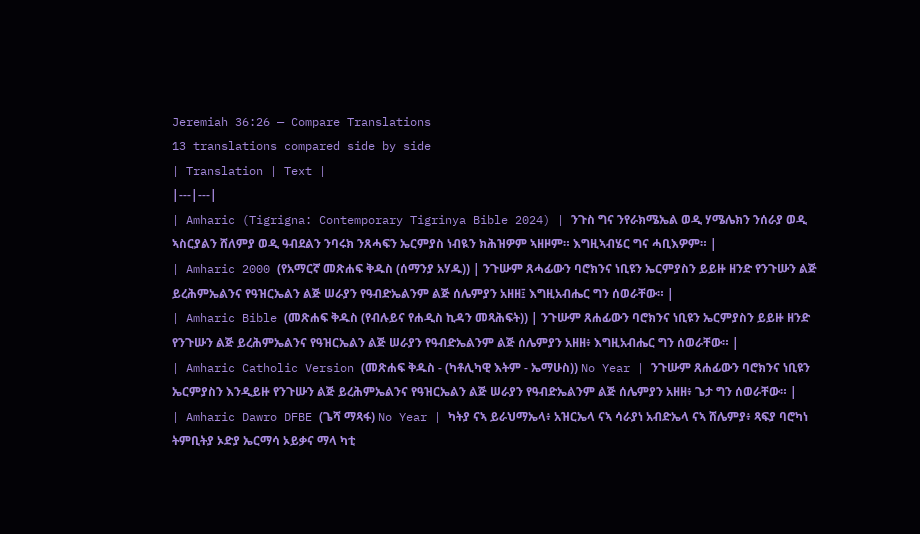Jeremiah 36:26 — Compare Translations
13 translations compared side by side
| Translation | Text |
|---|---|
| Amharic (Tigrigna: Contemporary Tigrinya Bible 2024) | ንጉስ ግና ንየራክሜኤል ወዲ ሃሜሌክን ንሰራያ ወዲ ኣስርያልን ሸለምያ ወዲ ዓብደልን ንባሩክ ንጸሓፍን ኤርምያስ ነብዪን ክሕዝዎም ኣዘዞም። እግዚኣብሄር ግና ሓቢእዎም። |
| Amharic 2000 (የአማርኛ መጽሐፍ ቅዱስ (ሰማንያ አሃዱ)) | ንጉሡም ጸሓፊውን ባሮክንና ነቢዩን ኤርምያስን ይይዙ ዘንድ የንጉሡን ልጅ ይረሕምኤልንና የዓዝርኤልን ልጅ ሠራያን የዓብድኤልንም ልጅ ሰሌምያን አዘዘ፤ እግዚአብሔር ግን ሰወራቸው። |
| Amharic Bible (መጽሐፍ ቅዱስ (የብሉይና የሐዲስ ኪዳን መጻሕፍት)) | ንጉሡም ጸሐፊውን ባሮክንና ነቢዩን ኤርምያስን ይይዙ ዘንድ የንጉሡን ልጅ ይረሕምኤልንና የዓዝርኤልን ልጅ ሠራያን የዓብድኤልንም ልጅ ሰሌምያን አዘዘ፥ እግዚአብሔር ግን ሰወራቸው። |
| Amharic Catholic Version (መጽሐፍ ቅዱስ - (ካቶሊካዊ እትም - ኤማሁስ)) No Year | ንጉሡም ጸሐፊውን ባሮክንና ነቢዩን ኤርምያስን እንዲይዙ የንጉሡን ልጅ ይረሕምኤልንና የዓዝርኤልን ልጅ ሠራያን የዓብድኤልንም ልጅ ሰሌምያን አዘዘ፥ ጌታ ግን ሰወራቸው። |
| Amharic Dawro DFBE (ጌሻ ማጻፋ) No Year | ካትያ ናኣ ይራህማኤላ፥ አዝርኤላ ናኣ ሳራያነ አብድኤላ ናኣ ሸሌምያ፥ ጻፍያ ባሮካነ ትምቢትያ ኦድያ ኤርማሳ ኦይቃና ማላ ካቲ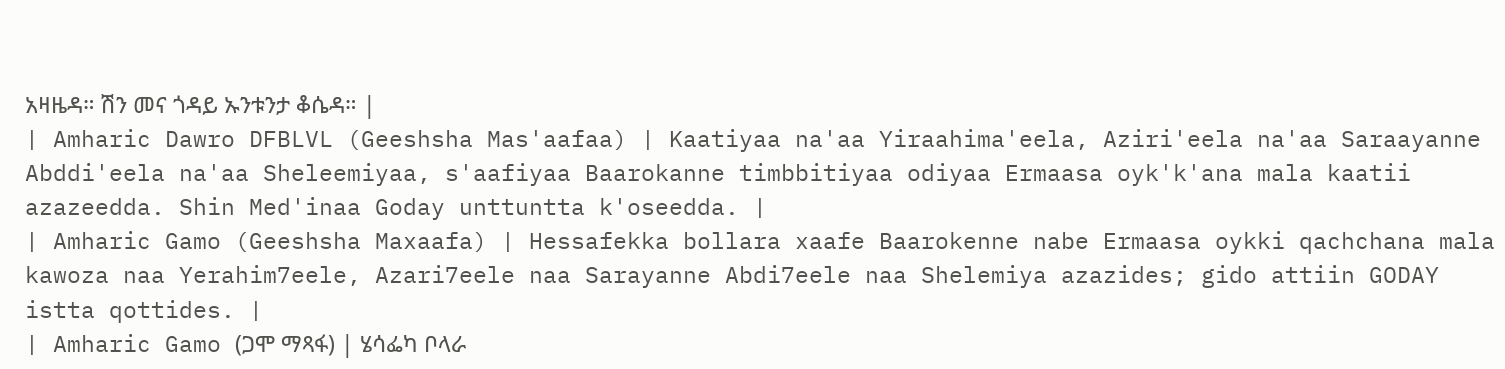አዛዜዳ። ሽን መና ጎዳይ ኡንቱንታ ቆሴዳ። |
| Amharic Dawro DFBLVL (Geeshsha Mas'aafaa) | Kaatiyaa na'aa Yiraahima'eela, Aziri'eela na'aa Saraayanne Abddi'eela na'aa Sheleemiyaa, s'aafiyaa Baarokanne timbbitiyaa odiyaa Ermaasa oyk'k'ana mala kaatii azazeedda. Shin Med'inaa Goday unttuntta k'oseedda. |
| Amharic Gamo (Geeshsha Maxaafa) | Hessafekka bollara xaafe Baarokenne nabe Ermaasa oykki qachchana mala kawoza naa Yerahim7eele, Azari7eele naa Sarayanne Abdi7eele naa Shelemiya azazides; gido attiin GODAY istta qottides. |
| Amharic Gamo (ጋሞ ማጻፋ) | ሄሳፌካ ቦላራ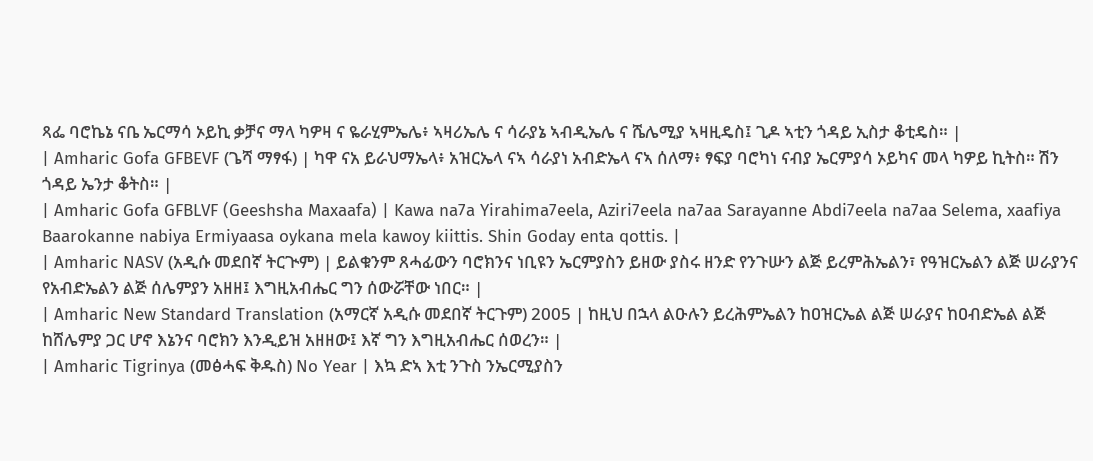ጻፌ ባሮኬኔ ናቤ ኤርማሳ ኦይኪ ቃቻና ማላ ካዎዛ ና ዬራሂምኤሌ፥ ኣዛሪኤሌ ና ሳራያኔ ኣብዲኤሌ ና ሼሌሚያ ኣዛዚዴስ፤ ጊዶ ኣቲን ጎዳይ ኢስታ ቆቲዴስ። |
| Amharic Gofa GFBEVF (ጌሻ ማፃፋ) | ካዋ ናአ ይራህማኤላ፥ አዝርኤላ ናኣ ሳራያነ አብድኤላ ናኣ ሰለማ፥ ፃፍያ ባሮካነ ናብያ ኤርምያሳ ኦይካና መላ ካዎይ ኪትስ። ሽን ጎዳይ ኤንታ ቆትስ። |
| Amharic Gofa GFBLVF (Geeshsha Maxaafa) | Kawa na7a Yirahima7eela, Aziri7eela na7aa Sarayanne Abdi7eela na7aa Selema, xaafiya Baarokanne nabiya Ermiyaasa oykana mela kawoy kiittis. Shin Goday enta qottis. |
| Amharic NASV (አዲሱ መደበኛ ትርጒም) | ይልቁንም ጸሓፊውን ባሮክንና ነቢዩን ኤርምያስን ይዘው ያስሩ ዘንድ የንጉሡን ልጅ ይረምሕኤልን፣ የዓዝርኤልን ልጅ ሠራያንና የአብድኤልን ልጅ ሰሌምያን አዘዘ፤ እግዚአብሔር ግን ሰውሯቸው ነበር። |
| Amharic New Standard Translation (አማርኛ አዲሱ መደበኛ ትርጉም) 2005 | ከዚህ በኋላ ልዑሉን ይረሕምኤልን ከዐዝርኤል ልጅ ሠራያና ከዐብድኤል ልጅ ከሸሌምያ ጋር ሆኖ እኔንና ባሮክን እንዲይዝ አዘዘው፤ እኛ ግን እግዚአብሔር ሰወረን። |
| Amharic Tigrinya (መፅሓፍ ቅዱስ) No Year | እኳ ድኣ እቲ ንጉስ ንኤርሚያስን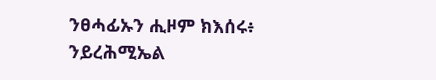ንፀሓፊኡን ሒዞም ክእሰሩ፥ ንይረሕሚኤል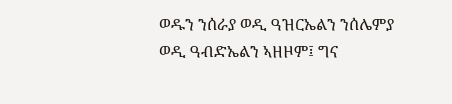ወዱን ንሰራያ ወዲ ዓዝርኤልን ንሰሌምያ ወዲ ዓብድኤልን ኣዘዞም፤ ግና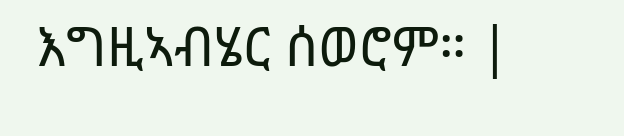እግዚኣብሄር ሰወሮም። |